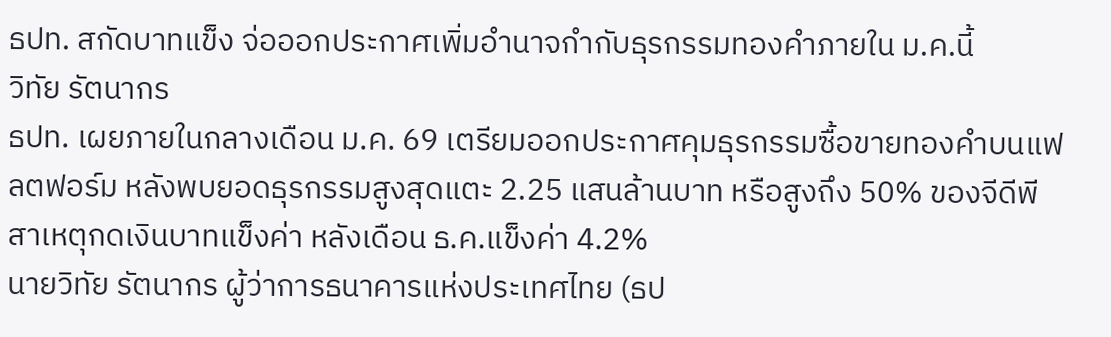ธปท. สกัดบาทแข็ง จ่อออกประกาศเพิ่มอำนาจกำกับธุรกรรมทองคำภายใน ม.ค.นี้
วิทัย รัตนากร
ธปท. เผยภายในกลางเดือน ม.ค. 69 เตรียมออกประกาศคุมธุรกรรมซื้อขายทองคำบนแฟลตฟอร์ม หลังพบยอดธุรกรรมสูงสุดแตะ 2.25 แสนล้านบาท หรือสูงถึง 50% ของจีดีพี สาเหตุกดเงินบาทแข็งค่า หลังเดือน ธ.ค.แข็งค่า 4.2%
นายวิทัย รัตนากร ผู้ว่าการธนาคารแห่งประเทศไทย (ธป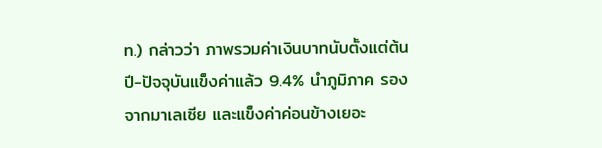ท.) กล่าวว่า ภาพรวมค่าเงินบาทนับตั้งแต่ต้นปี-ปัจจุบันแข็งค่าแล้ว 9.4% นำภูมิภาค รองจากมาเลเซีย และแข็งค่าค่อนข้างเยอะ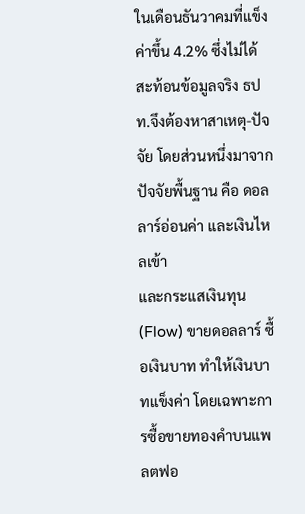ในเดือนธันวาคมที่แข็งค่าขึ้น 4.2% ซึ่งไม่ได้สะท้อนข้อมูลจริง ธปท.จึงต้องหาสาเหตุ-ปัจจัย โดยส่วนหนึ่งมาจากปัจจัยพื้นฐาน คือ ดอลลาร์อ่อนค่า และเงินไหลเข้า
และกระแสเงินทุน (Flow) ขายดอลลาร์ ซื้อเงินบาท ทำให้เงินบาทแข็งค่า โดยเฉพาะการซื้อขายทองคำบนแพลตฟอ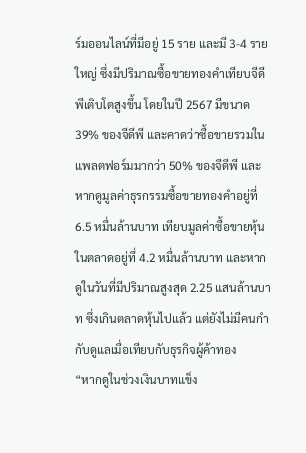ร์มออนไลน์ที่มีอยู่ 15 ราย และมี 3-4 รายใหญ่ ซึ่งมีปริมาณซื้อขายทองคำเทียบจีดีพีเติบโตสูงขึ้น โดยในปี 2567 มีขนาด 39% ของจีดีพี และคาดว่าซื้อขายรวมในแพลตฟอร์มมากว่า 50% ของจีดีพี และหากดูมูลค่าธุรกรรมซื้อขายทองคำอยู่ที่ 6.5 หมื่นล้านบาท เทียบมูลค่าซื้อขายหุ้นในตลาดอยู่ทึ่ 4.2 หมื่นล้านบาท และหากดูในวันที่มีปริมาณสูงสุด 2.25 แสนล้านบาท ซึ่งเกินตลาดหุ้นไปแล้ว แต่ยังไม่มีคนกำกับดูแลเมื่อเทียบกับธุรกิจผู้ค้าทอง
“หากดูในช่วงเงินบาทแข็ง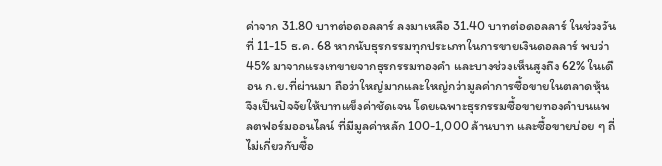ค่าจาก 31.80 บาทต่อดอลลาร์ ลงมาเหลือ 31.40 บาทต่อดอลลาร์ ในช่วงวันที่ 11-15 ธ.ค. 68 หากนับธุรกรรมทุกประเภทในการขายเงินดอลลาร์ พบว่า 45% มาจากแรงเทขายจากธุรกรรมทองคำ และบางช่วงเห็นสูงถึง 62% ในเดือน ก.ย.ที่ผ่านมา ถือว่าใหญ่มากและใหญ่กว่ามูลค่าการซื้อขายในตลาดหุ้น จึงเป็นปัจจัยให้บาทแข็งค่าชัดเจน โดยเฉพาะธุรกรรมซื้อขายทองคำบนแพลตฟอร์มออนไลน์ ที่มีมูลค่าหลัก 100-1,000 ล้านบาท และซื้อขายบ่อย ๆ ถี่ ไม่เกี่ยวกับซื้อ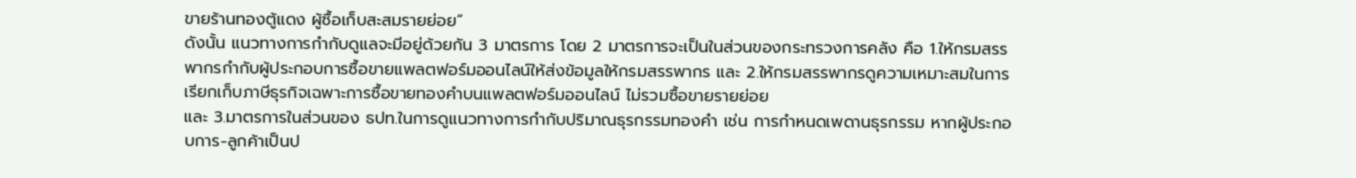ขายร้านทองตู้แดง ผู้ซื้อเก็บสะสมรายย่อย“
ดังนั้น แนวทางการกำกับดูแลจะมีอยู่ด้วยกัน 3 มาตรการ โดย 2 มาตรการจะเป็นในส่วนของกระทรวงการคลัง คือ 1.ให้กรมสรรพากรกำกับผู้ประกอบการซื้อขายแพลตฟอร์มออนไลน์ให้ส่งข้อมูลให้กรมสรรพากร และ 2.ให้กรมสรรพากรดูความเหมาะสมในการเรียกเก็บภาษีธุรกิจเฉพาะการซื้อขายทองคำบนแพลตฟอร์มออนไลน์ ไม่รวมซื้อขายรายย่อย
และ 3.มาตรการในส่วนของ ธปท.ในการดูแนวทางการกำกับปริมาณธุรกรรมทองคำ เช่น การกำหนดเพดานธุรกรรม หากผู้ประกอบการ-ลูกค้าเป็นป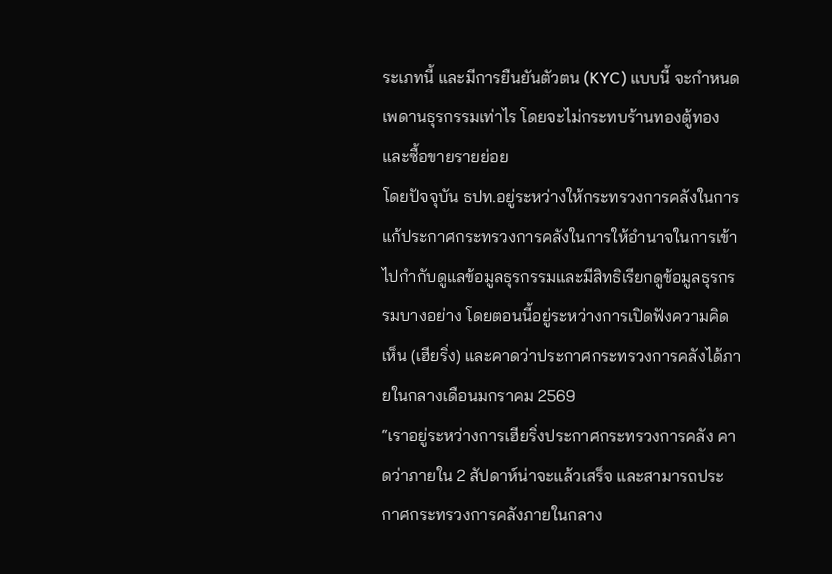ระเภทนี้ และมีการยืนยันตัวตน (KYC) แบบนี้ จะกำหนดเพดานธุรกรรมเท่าไร โดยจะไม่กระทบร้านทองตู้ทอง และซื้อขายรายย่อย
โดยปัจจุบัน ธปท.อยู่ระหว่างให้กระทรวงการคลังในการแก้ประกาศกระทรวงการคลังในการให้อำนาจในการเข้าไปกำกับดูแลข้อมูลธุรกรรมและมีสิทธิเรียกดูข้อมูลธุรกรรมบางอย่าง โดยตอนนี้อยู่ระหว่างการเปิดฟังความคิดเห็น (เฮียริ่ง) และคาดว่าประกาศกระทรวงการคลังได้ภายในกลางเดือนมกราคม 2569
“เราอยู่ระหว่างการเฮียริ่งประกาศกระทรวงการคลัง คาดว่าภายใน 2 สัปดาห์น่าจะแล้วเสร็จ และสามารถประกาศกระทรวงการคลังภายในกลาง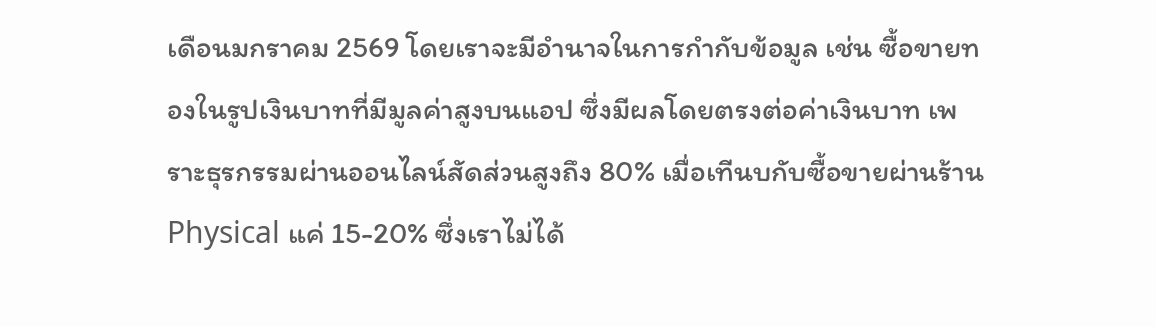เดือนมกราคม 2569 โดยเราจะมีอำนาจในการกำกับข้อมูล เช่น ซื้อขายทองในรูปเงินบาทที่มีมูลค่าสูงบนแอป ซึ่งมีผลโดยตรงต่อค่าเงินบาท เพราะธุรกรรมผ่านออนไลน์สัดส่วนสูงถึง 80% เมื่อเทีนบกับซื้อขายผ่านร้าน Physical แค่ 15-20% ซึ่งเราไม่ได้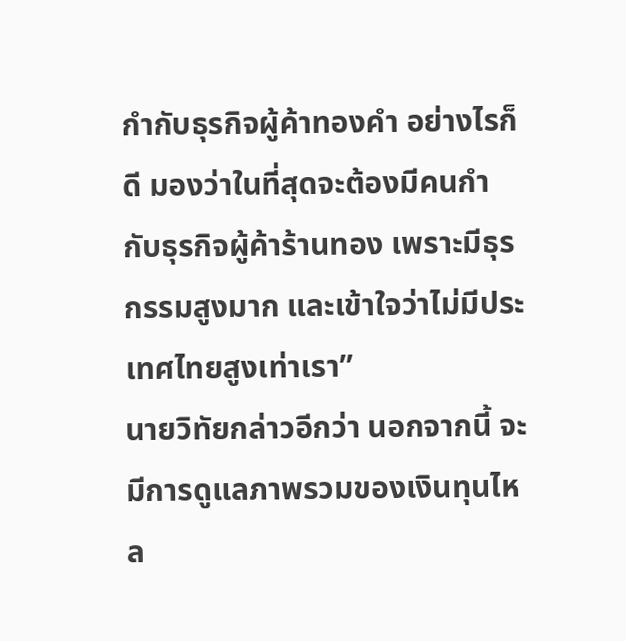กำกับธุรกิจผู้ค้าทองคำ อย่างไรก็ดี มองว่าในที่สุดจะต้องมีคนกำกับธุรกิจผู้ค้าร้านทอง เพราะมีธุรกรรมสูงมาก และเข้าใจว่าไม่มีประเทศไทยสูงเท่าเรา”
นายวิทัยกล่าวอีกว่า นอกจากนี้ จะมีการดูแลภาพรวมของเงินทุนไหล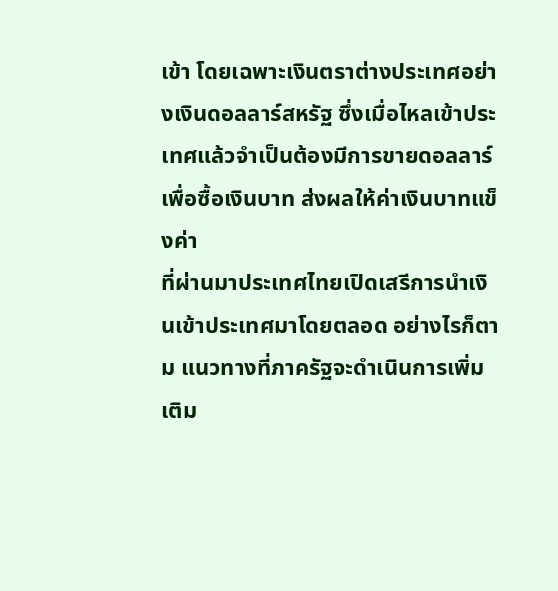เข้า โดยเฉพาะเงินตราต่างประเทศอย่างเงินดอลลาร์สหรัฐ ซึ่งเมื่อไหลเข้าประเทศแล้วจำเป็นต้องมีการขายดอลลาร์เพื่อซื้อเงินบาท ส่งผลให้ค่าเงินบาทแข็งค่า
ที่ผ่านมาประเทศไทยเปิดเสรีการนำเงินเข้าประเทศมาโดยตลอด อย่างไรก็ตาม แนวทางที่ภาครัฐจะดำเนินการเพิ่มเติม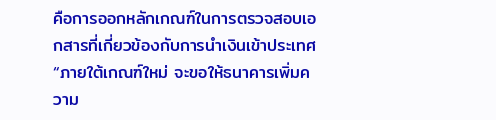คือการออกหลักเกณฑ์ในการตรวจสอบเอกสารที่เกี่ยวข้องกับการนำเงินเข้าประเทศ
“ภายใต้เกณฑ์ใหม่ จะขอให้ธนาคารเพิ่มความ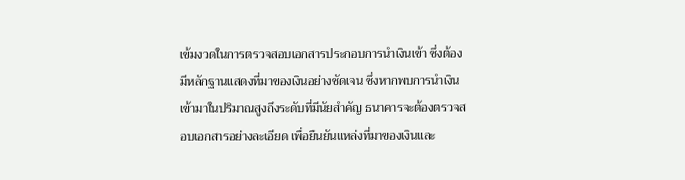เข้มงวดในการตรวจสอบเอกสารประกอบการนำเงินเข้า ซึ่งต้องมีหลักฐานแสดงที่มาของเงินอย่างชัดเจน ซึ่งหากพบการนำเงินเข้ามาในปริมาณสูงถึงระดับที่มีนัยสำคัญ ธนาคารจะต้องตรวจสอบเอกสารอย่างละเอียด เพื่อยืนยันแหล่งที่มาของเงินและ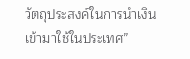วัตถุประสงค์ในการนำเงินเข้ามาใช้ในประเทศ”